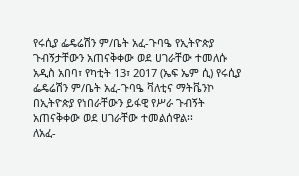የሩሲያ ፌዴሬሽን ም/ቤት አፈ-ጉባዔ የኢትዮጵያ ጉብኝታቸውን አጠናቅቀው ወደ ሀገራቸው ተመለሱ
አዲስ አበባ፣ የካቲት 13፣ 2017 (ኤፍ ኤም ሲ) የሩሲያ ፌዴሬሽን ም/ቤት አፈ-ጉባዔ ቫለቲና ማትቬንኮ በኢትዮጵያ የነበራቸውን ይፋዊ የሥራ ጉብኝት አጠናቅቀው ወደ ሀገራቸው ተመልሰዋል፡፡
ለአፈ-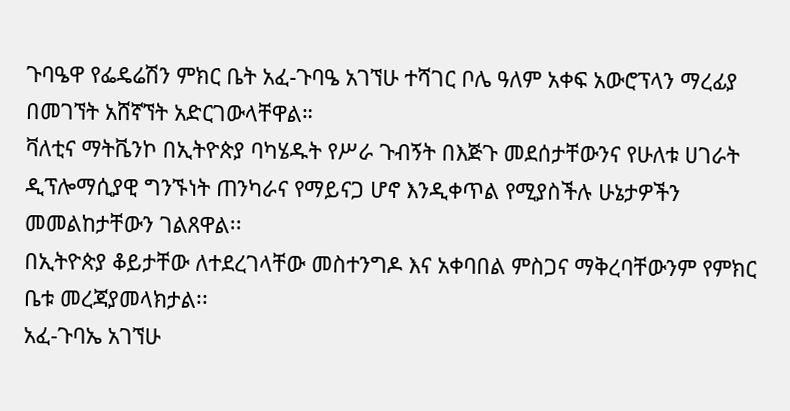ጉባዔዋ የፌዴሬሽን ምክር ቤት አፈ-ጉባዔ አገኘሁ ተሻገር ቦሌ ዓለም አቀፍ አውሮፕላን ማረፊያ በመገኘት አሸኛኘት አድርገውላቸዋል።
ቫለቲና ማትቬንኮ በኢትዮጵያ ባካሄዱት የሥራ ጉብኝት በእጅጉ መደሰታቸውንና የሁለቱ ሀገራት ዲፕሎማሲያዊ ግንኙነት ጠንካራና የማይናጋ ሆኖ እንዲቀጥል የሚያስችሉ ሁኔታዎችን መመልከታቸውን ገልጸዋል፡፡
በኢትዮጵያ ቆይታቸው ለተደረገላቸው መስተንግዶ እና አቀባበል ምስጋና ማቅረባቸውንም የምክር ቤቱ መረጃያመላክታል፡፡
አፈ-ጉባኤ አገኘሁ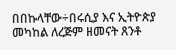በበኩላቸው÷በሩሲያ እና ኢትዮጵያ መካከል ለረጅም ዘመናት ጸንቶ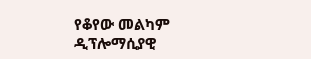የቆየው መልካም ዲፕሎማሲያዊ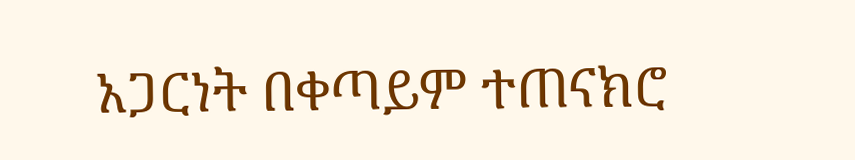አጋርነት በቀጣይም ተጠናክሮ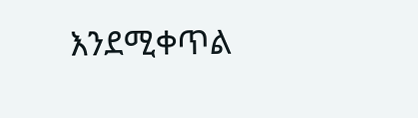እንደሚቀጥል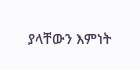ያላቸውን እምነት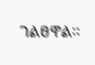ገልፀዋል፡፡